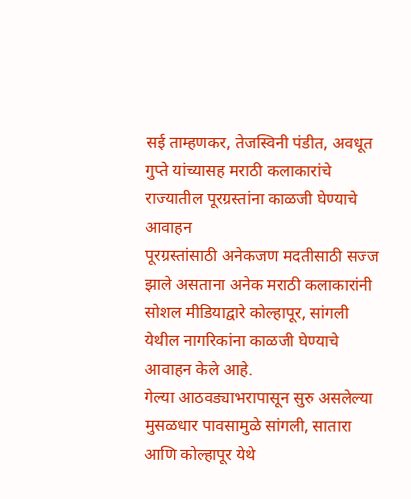सई ताम्हणकर, तेजस्विनी पंडीत, अवधूत गुप्ते यांच्यासह मराठी कलाकारांचे राज्यातील पूरग्रस्तांना काळजी घेण्याचे आवाहन
पूरग्रस्तांसाठी अनेकजण मदतीसाठी सज्ज झाले असताना अनेक मराठी कलाकारांनी सोशल मीडियाद्वारे कोल्हापूर, सांगली येथील नागरिकांना काळजी घेण्याचे आवाहन केले आहे.
गेल्या आठवड्याभरापासून सुरु असलेल्या मुसळधार पावसामुळे सांगली, सातारा आणि कोल्हापूर येथे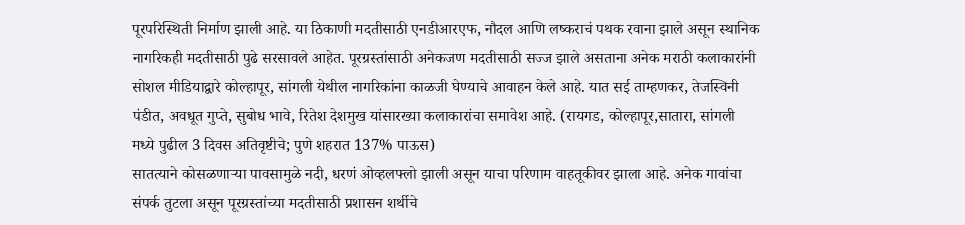पूरपरिस्थिती निर्माण झाली आहे. या ठिकाणी मदतीसाठी एनडीआरएफ, नौदल आणि लष्कराचं पथक रवाना झाले असून स्थानिक नागरिकही मदतीसाठी पुढे सरसावले आहेत. पूरग्रस्तांसाठी अनेकजण मदतीसाठी सज्ज झाले असताना अनेक मराठी कलाकारांनी सोशल मीडियाद्वारे कोल्हापूर, सांगली येथील नागरिकांना काळजी घेण्याचे आवाहन केले आहे. यात सई ताम्हणकर, तेजस्विनी पंडीत, अवधूत गुप्ते, सुबोध भावे, रितेश देशमुख यांसारख्या कलाकारांचा समावेश आहे. (रायगड, कोल्हापूर,सातारा, सांगली मध्ये पुढील 3 दिवस अतिवृष्टीचे; पुणे शहरात 137% पाऊस)
सातत्याने कोसळणाऱ्या पावसामुळे नदी, धरणं ओव्हलफ्लो झाली असून याचा परिणाम वाहतूकीवर झाला आहे. अनेक गावांचा संपर्क तुटला असून पूरग्रस्तांच्या मदतीसाठी प्रशासन शर्थीचे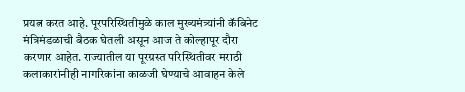प्रयत्न करत आहे. पूरपरिस्थितीमुळे काल मुख्यमंत्र्यांनी कॅबिनेट मंत्रिमंडळाची बैठक घेतली असून आज ते कोल्हापूर दौरा करणार आहेत. राज्यातील या पूरग्रस्त परिस्थितीवर मराठी कलाकारांनीही नागरिकांना काळजी घेण्याचे आवाहन केले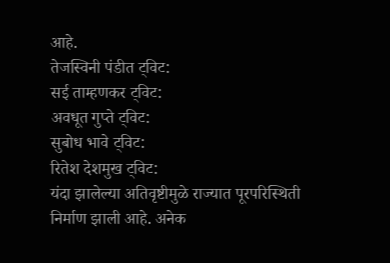आहे.
तेजस्विनी पंडीत ट्विट:
सई ताम्हणकर ट्विट:
अवधूत गुप्ते ट्विट:
सुबोध भावे ट्विट:
रितेश देशमुख ट्विट:
यंदा झालेल्या अतिवृष्टीमुळे राज्यात पूरपरिस्थिती निर्माण झाली आहे. अनेक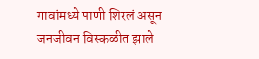गावांमध्ये पाणी शिरलं असून जनजीवन विस्कळीत झाले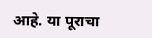आहे. या पूराचा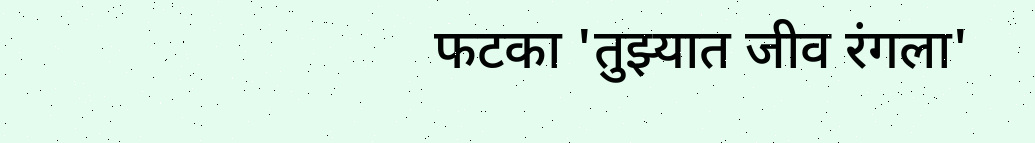फटका 'तुझ्यात जीव रंगला'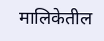मालिकेतील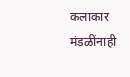कलाकार मंडळींनाही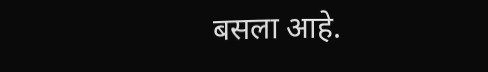बसला आहे.